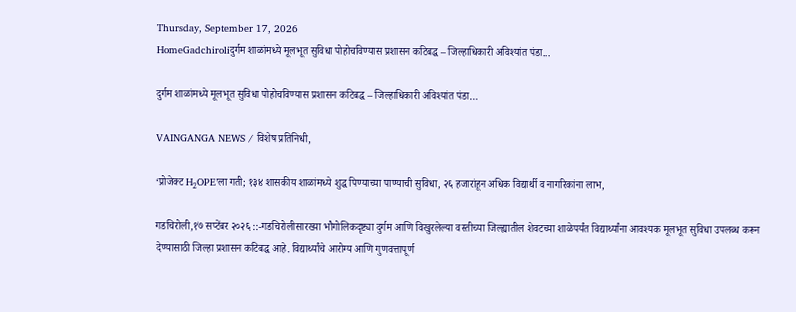Thursday, September 17, 2026
HomeGadchiroliदुर्गम शाळांमध्ये मूलभूत सुविधा पोहोचविण्यास प्रशासन कटिबद्ध – जिल्हाधिकारी अविश्यांत पंडा...

दुर्गम शाळांमध्ये मूलभूत सुविधा पोहोचविण्यास प्रशासन कटिबद्ध – जिल्हाधिकारी अविश्यांत पंडा…

VAINGANGA NEWS / विशेष प्रतिनिधी,

‘प्रोजेक्ट H₂OPE’ला गती; १३४ शासकीय शाळांमध्ये शुद्ध पिण्याच्या पाण्याची सुविधा, २६ हजारांहून अधिक विद्यार्थी व नागरिकांना लाभ,

गडचिरोली,१७ सप्टेंबर २०२६ ::-गडचिरोलीसारख्या भौगोलिकदृष्ट्या दुर्गम आणि विखुरलेल्या वस्तीच्या जिल्ह्यातील शेवटच्या शाळेपर्यंत विद्यार्थ्यांना आवश्यक मूलभूत सुविधा उपलब्ध करून देण्यासाठी जिल्हा प्रशासन कटिबद्ध आहे. विद्यार्थ्यांचे आरोग्य आणि गुणवत्तापूर्ण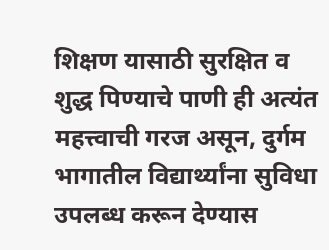शिक्षण यासाठी सुरक्षित व शुद्ध पिण्याचे पाणी ही अत्यंत महत्त्वाची गरज असून, दुर्गम भागातील विद्यार्थ्यांना सुविधा उपलब्ध करून देण्यास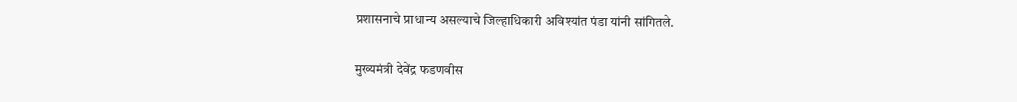प्रशासनाचे प्राधान्य असल्याचे जिल्हाधिकारी अविश्यांत पंडा यांनी सांगितले.

मुख्यमंत्री देवेंद्र फडणवीस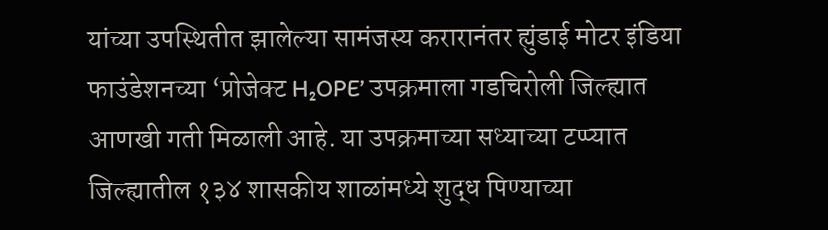यांच्या उपस्थितीत झालेल्या सामंजस्य करारानंतर ह्युंडाई मोटर इंडिया फाउंडेशनच्या ‘प्रोजेक्ट H₂OPE’ उपक्रमाला गडचिरोली जिल्ह्यात आणखी गती मिळाली आहे. या उपक्रमाच्या सध्याच्या टप्प्यात जिल्ह्यातील १३४ शासकीय शाळांमध्ये शुद्ध पिण्याच्या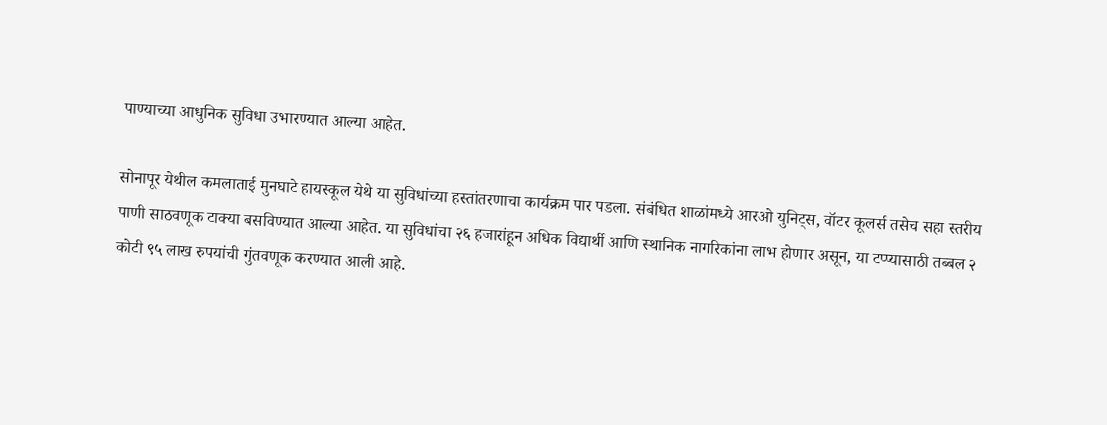पाण्याच्या आधुनिक सुविधा उभारण्यात आल्या आहेत.

सोनापूर येथील कमलाताई मुनघाटे हायस्कूल येथे या सुविधांच्या हस्तांतरणाचा कार्यक्रम पार पडला. संबंधित शाळांमध्ये आरओ युनिट्स, वॉटर कूलर्स तसेच सहा स्तरीय पाणी साठवणूक टाक्या बसविण्यात आल्या आहेत. या सुविधांचा २६ हजारांहून अधिक विद्यार्थी आणि स्थानिक नागरिकांना लाभ होणार असून, या टप्प्यासाठी तब्बल २ कोटी ९५ लाख रुपयांची गुंतवणूक करण्यात आली आहे.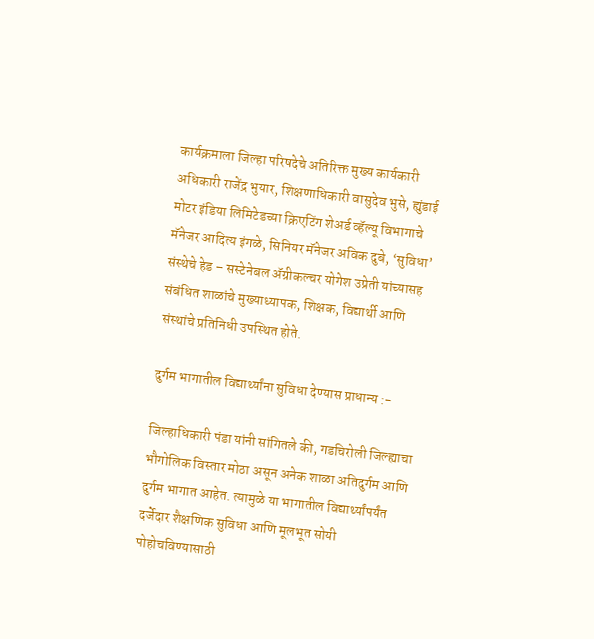कार्यक्रमाला जिल्हा परिषदेचे अतिरिक्त मुख्य कार्यकारी अधिकारी राजेंद्र भुयार, शिक्षणाधिकारी वासुदेव भुसे, ह्युंडाई मोटर इंडिया लिमिटेडच्या क्रिएटिंग शेअर्ड व्हॅल्यू विभागाचे मॅनेजर आदित्य इंगळे, सिनियर मॅनेजर अविक दुबे, ‘सुविधा’ संस्थेचे हेड – सस्टेनेबल ॲग्रीकल्चर योगेश उप्रेती यांच्यासह संबंधित शाळांचे मुख्याध्यापक, शिक्षक, विद्यार्थी आणि संस्थांचे प्रतिनिधी उपस्थित होते.

दुर्गम भागातील विद्यार्थ्यांना सुविधा देण्यास प्राधान्य :-

जिल्हाधिकारी पंडा यांनी सांगितले की, गडचिरोली जिल्ह्याचा भौगोलिक विस्तार मोठा असून अनेक शाळा अतिदुर्गम आणि दुर्गम भागात आहेत. त्यामुळे या भागातील विद्यार्थ्यांपर्यंत दर्जेदार शैक्षणिक सुविधा आणि मूलभूत सोयी पोहोचविण्यासाठी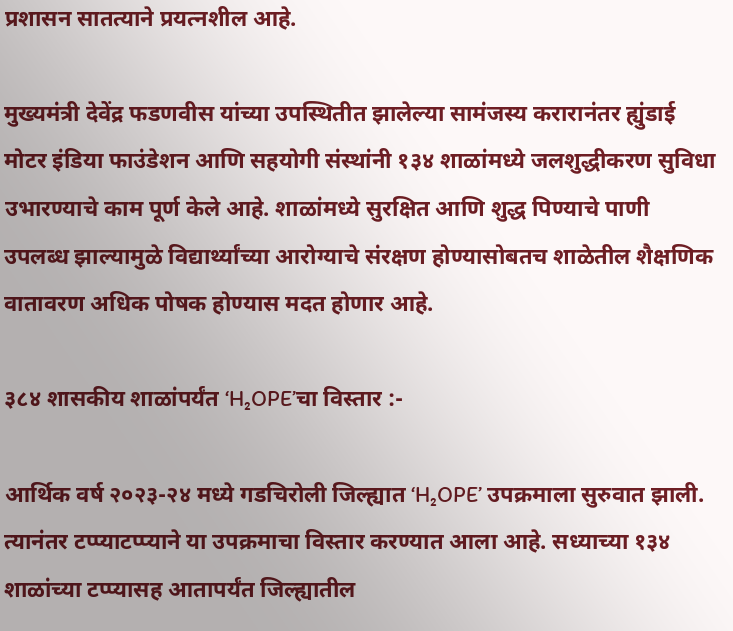प्रशासन सातत्याने प्रयत्नशील आहे.

मुख्यमंत्री देवेंद्र फडणवीस यांच्या उपस्थितीत झालेल्या सामंजस्य करारानंतर ह्युंडाई मोटर इंडिया फाउंडेशन आणि सहयोगी संस्थांनी १३४ शाळांमध्ये जलशुद्धीकरण सुविधा उभारण्याचे काम पूर्ण केले आहे. शाळांमध्ये सुरक्षित आणि शुद्ध पिण्याचे पाणी उपलब्ध झाल्यामुळे विद्यार्थ्यांच्या आरोग्याचे संरक्षण होण्यासोबतच शाळेतील शैक्षणिक वातावरण अधिक पोषक होण्यास मदत होणार आहे.

३८४ शासकीय शाळांपर्यंत ‘H₂OPE’चा विस्तार :-

आर्थिक वर्ष २०२३-२४ मध्ये गडचिरोली जिल्ह्यात ‘H₂OPE’ उपक्रमाला सुरुवात झाली. त्यानंतर टप्प्याटप्प्याने या उपक्रमाचा विस्तार करण्यात आला आहे. सध्याच्या १३४ शाळांच्या टप्प्यासह आतापर्यंत जिल्ह्यातील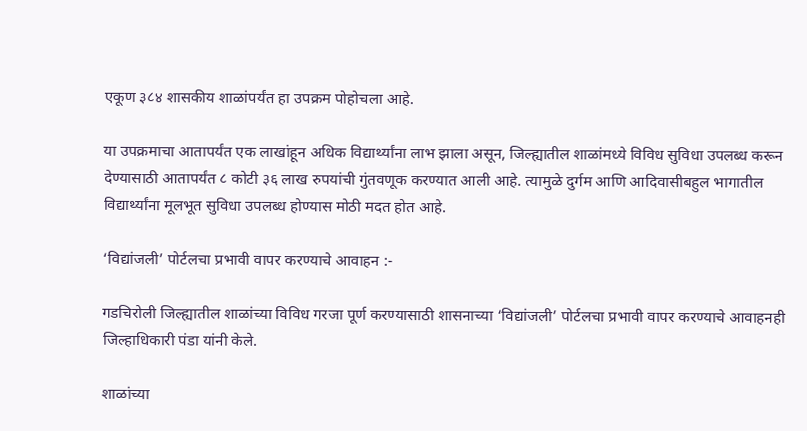एकूण ३८४ शासकीय शाळांपर्यंत हा उपक्रम पोहोचला आहे.

या उपक्रमाचा आतापर्यंत एक लाखांहून अधिक विद्यार्थ्यांना लाभ झाला असून, जिल्ह्यातील शाळांमध्ये विविध सुविधा उपलब्ध करून देण्यासाठी आतापर्यंत ८ कोटी ३६ लाख रुपयांची गुंतवणूक करण्यात आली आहे. त्यामुळे दुर्गम आणि आदिवासीबहुल भागातील विद्यार्थ्यांना मूलभूत सुविधा उपलब्ध होण्यास मोठी मदत होत आहे.

‘विद्यांजली’ पोर्टलचा प्रभावी वापर करण्याचे आवाहन :-

गडचिरोली जिल्ह्यातील शाळांच्या विविध गरजा पूर्ण करण्यासाठी शासनाच्या ‘विद्यांजली’ पोर्टलचा प्रभावी वापर करण्याचे आवाहनही जिल्हाधिकारी पंडा यांनी केले.

शाळांच्या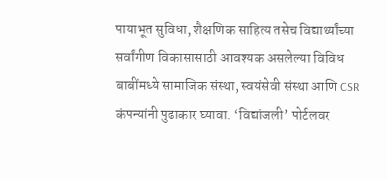पायाभूत सुविधा, शैक्षणिक साहित्य तसेच विद्यार्थ्यांच्या सर्वांगीण विकासासाठी आवश्यक असलेल्या विविध बाबींमध्ये सामाजिक संस्था, स्वयंसेवी संस्था आणि CSR कंपन्यांनी पुढाकार घ्यावा. ‘विद्यांजली’ पोर्टलवर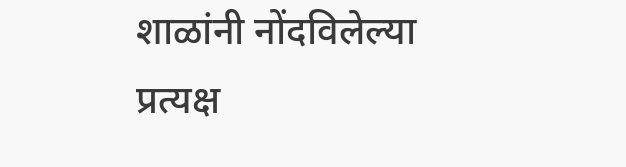शाळांनी नोंदविलेल्या प्रत्यक्ष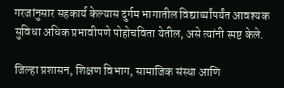गरजांनुसार सहकार्य केल्यास दुर्गम भागातील विद्यार्थ्यांपर्यंत आवश्यक सुविधा अधिक प्रभावीपणे पोहोचविता येतील, असे त्यांनी स्पष्ट केले.

जिल्हा प्रशासन, शिक्षण विभाग, सामाजिक संस्था आणि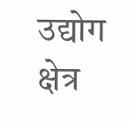उद्योग क्षेत्र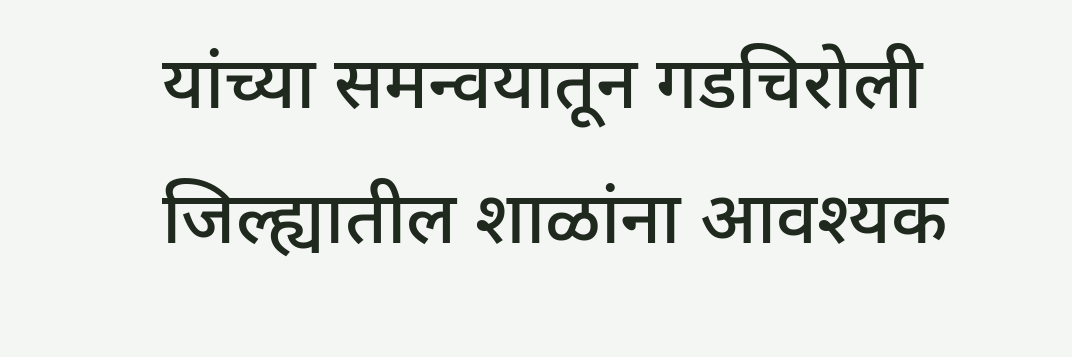यांच्या समन्वयातून गडचिरोली जिल्ह्यातील शाळांना आवश्यक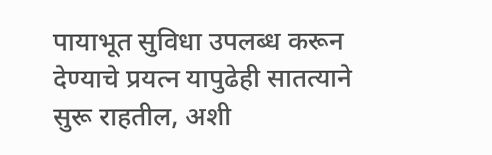पायाभूत सुविधा उपलब्ध करून देण्याचे प्रयत्न यापुढेही सातत्याने सुरू राहतील, अशी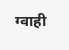ग्वाही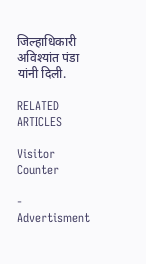जिल्हाधिकारी अविश्यांत पंडा यांनी दिली.

RELATED ARTICLES

Visitor Counter

- Advertisment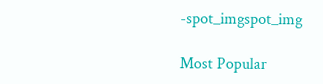-spot_imgspot_img

Most Popular